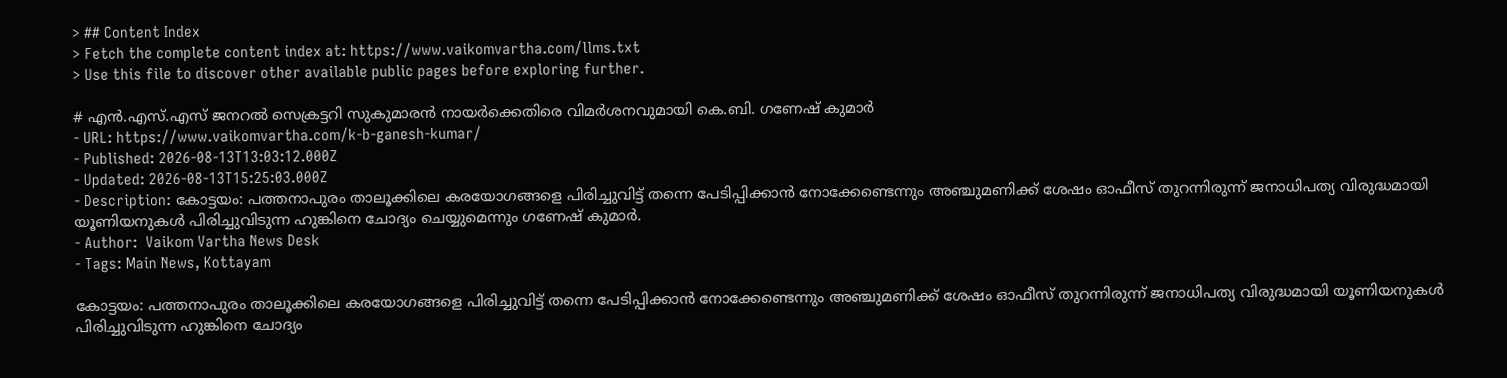> ## Content Index
> Fetch the complete content index at: https://www.vaikomvartha.com/llms.txt
> Use this file to discover other available public pages before exploring further.

# എൻ.എസ്.എസ് ജനറൽ സെക്രട്ടറി സുകുമാരൻ നായർക്കെതിരെ വിമർശനവുമായി കെ.ബി. ഗണേഷ് കുമാർ
- URL: https://www.vaikomvartha.com/k-b-ganesh-kumar/
- Published: 2026-08-13T13:03:12.000Z
- Updated: 2026-08-13T15:25:03.000Z
- Description: കോട്ടയം: പത്തനാപുരം താലൂക്കിലെ കരയോഗങ്ങളെ പിരിച്ചുവിട്ട് തന്നെ പേടിപ്പിക്കാൻ നോക്കേണ്ടെന്നും അഞ്ചുമണിക്ക് ശേഷം ഓഫീസ് തുറന്നിരുന്ന് ജനാധിപത്യ വിരുദ്ധമായി യൂണിയനുകൾ പിരിച്ചുവിടുന്ന ഹുങ്കിനെ ചോദ്യം ചെയ്യുമെന്നും ഗണേഷ് കുമാർ.
- Author:  Vaikom Vartha News Desk
- Tags: Main News, Kottayam

കോട്ടയം: പത്തനാപുരം താലൂക്കിലെ കരയോഗങ്ങളെ പിരിച്ചുവിട്ട് തന്നെ പേടിപ്പിക്കാൻ നോക്കേണ്ടെന്നും അഞ്ചുമണിക്ക് ശേഷം ഓഫീസ് തുറന്നിരുന്ന് ജനാധിപത്യ വിരുദ്ധമായി യൂണിയനുകൾ പിരിച്ചുവിടുന്ന ഹുങ്കിനെ ചോദ്യം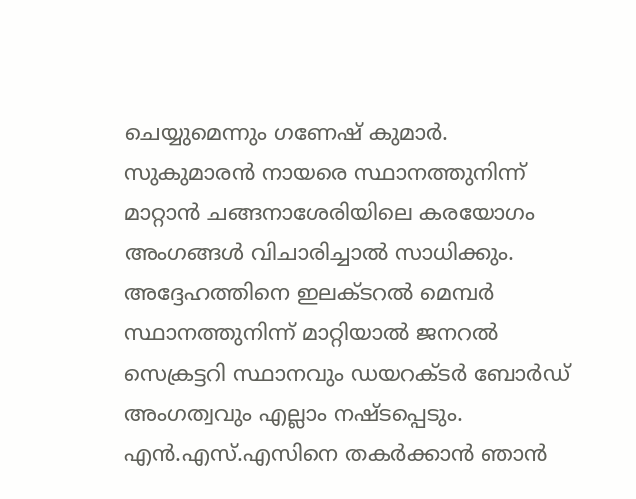ചെയ്യുമെന്നും ഗണേഷ് കുമാർ. സുകുമാരൻ നായരെ സ്ഥാനത്തുനിന്ന് മാറ്റാൻ ചങ്ങനാശേരിയിലെ കരയോഗം അംഗങ്ങൾ വിചാരിച്ചാൽ സാധിക്കും. അദ്ദേഹത്തിനെ ഇലക്ടറൽ മെമ്പർ സ്ഥാനത്തുനിന്ന് മാറ്റിയാൽ ജനറൽ സെക്രട്ടറി സ്ഥാനവും ഡയറക്ടർ ബോർഡ് അംഗത്വവും എല്ലാം നഷ്‌ടപ്പെടും. എൻ.എസ്.എസിനെ തകർക്കാൻ ഞാൻ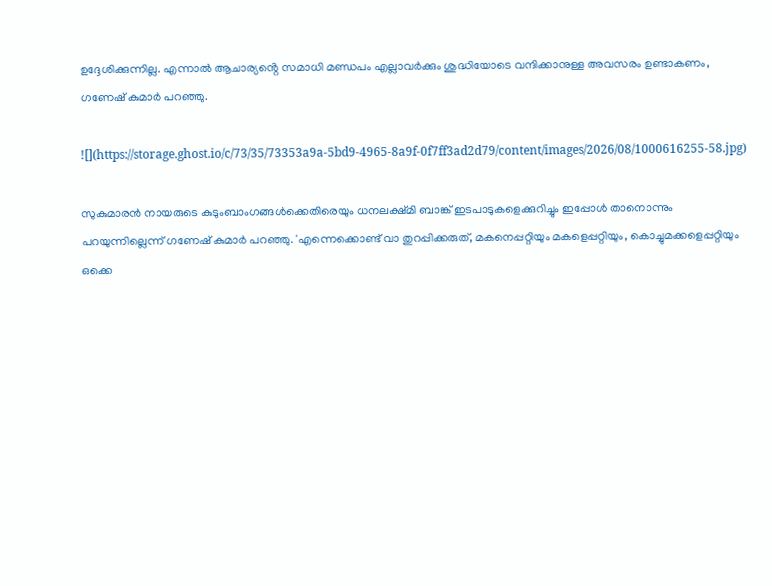ഉദ്ദേശിക്കുന്നില്ല. എന്നാൽ ആചാര്യൻ്റെ സമാധി മണ്ഡപം എല്ലാവർക്കും ശുദ്ധിയോടെ വന്ദിക്കാനുള്ള അവസരം ഉണ്ടാകണം, ഗണേഷ് കുമാർ പറഞ്ഞു.

![](https://storage.ghost.io/c/73/35/73353a9a-5bd9-4965-8a9f-0f7ff3ad2d79/content/images/2026/08/1000616255-58.jpg)

സുകുമാരൻ നായരുടെ കുടുംബാംഗങ്ങൾക്കെതിരെയും ധനലക്ഷ്മി ബാങ്ക് ഇടപാടുകളെക്കുറിച്ചും ഇപ്പോൾ താനൊന്നും പറയുന്നില്ലെന്ന് ഗണേഷ് കുമാർ പറഞ്ഞു. 'എന്നെക്കൊണ്ട് വാ തുറപ്പിക്കരുത്, മകനെപ്പറ്റിയും മകളെപ്പറ്റിയും, കൊച്ചുമക്കളെപ്പറ്റിയും ഒക്കെ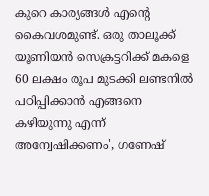കുറെ കാര്യങ്ങൾ എൻ്റെ കൈവശമുണ്ട്. ഒരു താലൂക്ക് യൂണിയൻ സെക്രട്ടറിക്ക് മകളെ 60 ലക്ഷം രൂപ മുടക്കി ലണ്ടനിൽ പഠിപ്പിക്കാൻ എങ്ങനെ കഴിയുന്നു എന്ന് അന്വേഷിക്കണം', ഗണേഷ്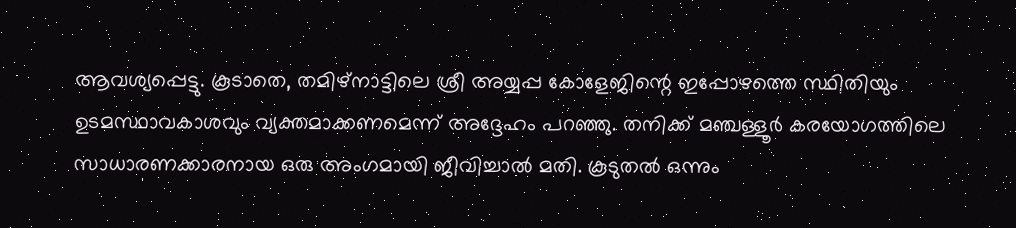ആവശ്യപ്പെട്ടു. കൂടാതെ, തമിഴ്‌നാട്ടിലെ ശ്രീ അയ്യപ്പ കോളേജിന്റെ ഇപ്പോഴത്തെ സ്ഥിതിയും ഉടമസ്ഥാവകാശവും വ്യക്തമാക്കണമെന്ന് അദ്ദേഹം പറഞ്ഞു. തനിക്ക് മഞ്ചള്ളൂർ കരയോഗത്തിലെ സാധാരണക്കാരനായ ഒരു അംഗമായി ജീവിച്ചാൽ മതി. കൂടുതൽ ഒന്നും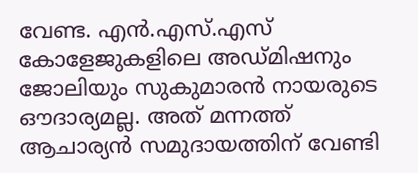വേണ്ട. എൻ.എസ്.എസ് കോളേജുകളിലെ അഡ്‌മിഷനും ജോലിയും സുകുമാരൻ നായരുടെ ഔദാര്യമല്ല. അത് മന്നത്ത് ആചാര്യൻ സമുദായത്തിന് വേണ്ടി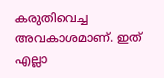കരുതിവെച്ച അവകാശമാണ്. ഇത് എല്ലാ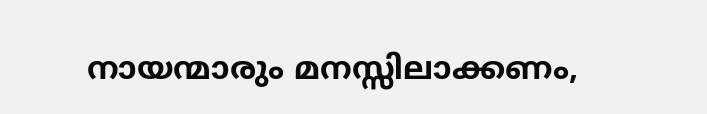നായന്മാരും മനസ്സിലാക്കണം,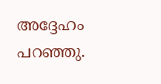അദ്ദേഹം പറഞ്ഞു.